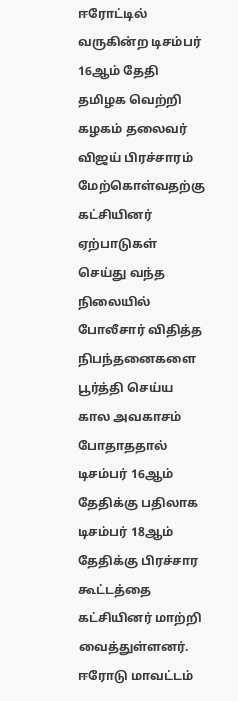ஈரோட்டில் வருகின்ற டிசம்பர் 16ஆம் தேதி தமிழக வெற்றி கழகம் தலைவர் விஜய் பிரச்சாரம் மேற்கொள்வதற்கு கட்சியினர் ஏற்பாடுகள் செய்து வந்த நிலையில் போலீசார் விதித்த நிபந்தனைகளை பூர்த்தி செய்ய கால அவகாசம் போதாததால் டிசம்பர் 16ஆம் தேதிக்கு பதிலாக டிசம்பர் 18ஆம் தேதிக்கு பிரச்சார கூட்டத்தை கட்சியினர் மாற்றி வைத்துள்ளனர். ஈரோடு மாவட்டம்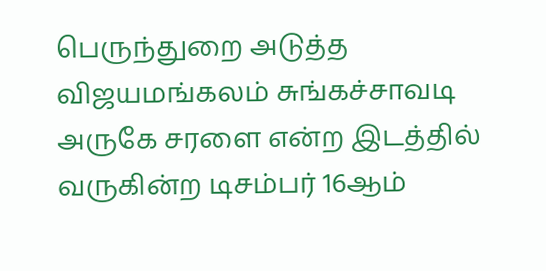பெருந்துறை அடுத்த விஜயமங்கலம் சுங்கச்சாவடி அருகே சரளை என்ற இடத்தில் வருகின்ற டிசம்பர் 16ஆம்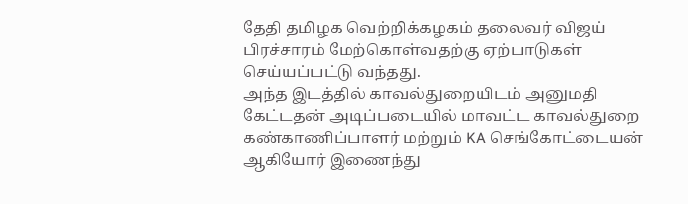தேதி தமிழக வெற்றிக்கழகம் தலைவர் விஜய் பிரச்சாரம் மேற்கொள்வதற்கு ஏற்பாடுகள் செய்யப்பட்டு வந்தது.
அந்த இடத்தில் காவல்துறையிடம் அனுமதி கேட்டதன் அடிப்படையில் மாவட்ட காவல்துறை கண்காணிப்பாளர் மற்றும் KA செங்கோட்டையன் ஆகியோர் இணைந்து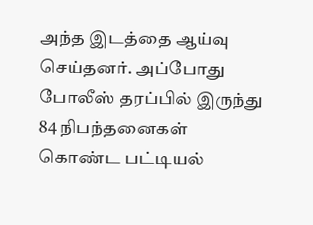அந்த இடத்தை ஆய்வு செய்தனர். அப்போது போலீஸ் தரப்பில் இருந்து 84 நிபந்தனைகள் கொண்ட பட்டியல்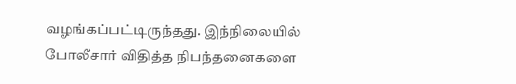வழங்கப்பட்டிருந்தது. இந்நிலையில் போலீசார் விதித்த நிபந்தனைகளை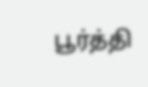பூர்த்தி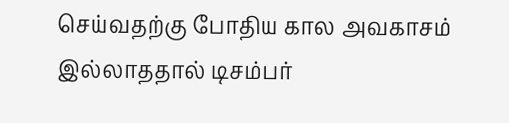செய்வதற்கு போதிய கால அவகாசம் இல்லாததால் டிசம்பர்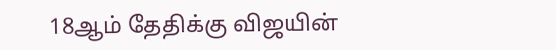18ஆம் தேதிக்கு விஜயின்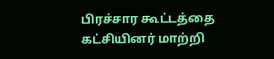பிரச்சார கூட்டத்தை கட்சியினர் மாற்றி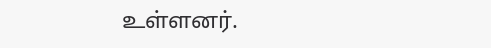உள்ளனர்.